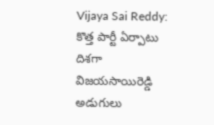Vijaya Sai Reddy: కొత్త పార్టీ ఏర్పాటు దిశగా విజయసాయిరెడ్డి అడుగులు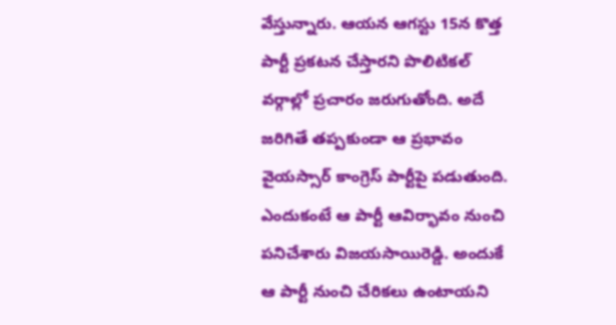వేస్తున్నారు. ఆయన ఆగస్టు 15న కొత్త పార్టీ ప్రకటన చేస్తారని పొలిటికల్ వర్గాల్లో ప్రచారం జరుగుతోంది. అదే జరిగితే తప్పకుండా ఆ ప్రభావం వైయస్సార్ కాంగ్రెస్ పార్టీపై పడుతుంది. ఎందుకంటే ఆ పార్టీ ఆవిర్భావం నుంచి పనిచేశారు విజయసాయిరెడ్డి. అందుకే ఆ పార్టీ నుంచి చేరికలు ఉంటాయని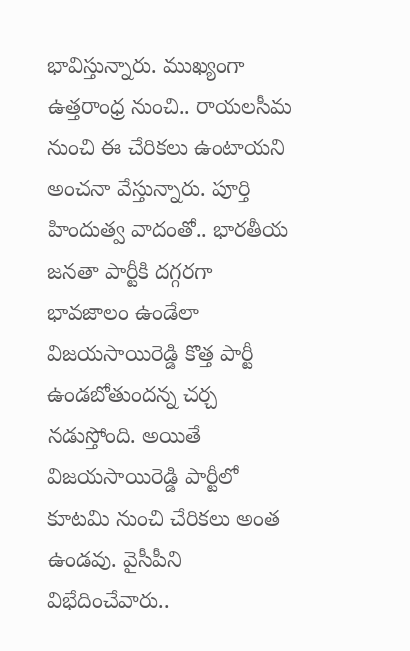భావిస్తున్నారు. ముఖ్యంగా ఉత్తరాంధ్ర నుంచి.. రాయలసీమ నుంచి ఈ చేరికలు ఉంటాయని అంచనా వేస్తున్నారు. పూర్తి హిందుత్వ వాదంతో.. భారతీయ జనతా పార్టీకి దగ్గరగా భావజాలం ఉండేలా విజయసాయిరెడ్డి కొత్త పార్టీ ఉండబోతుందన్న చర్చ నడుస్తోంది. అయితే విజయసాయిరెడ్డి పార్టీలో కూటమి నుంచి చేరికలు అంత ఉండవు. వైసీపీని విభేదించేవారు..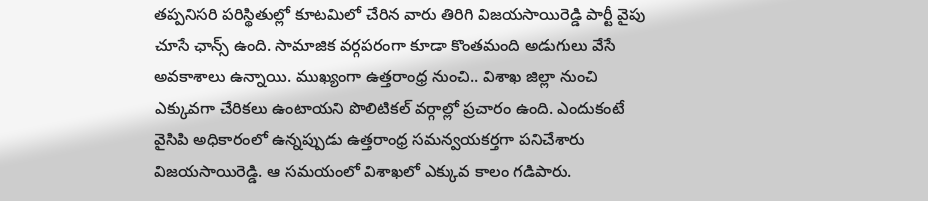తప్పనిసరి పరిస్థితుల్లో కూటమిలో చేరిన వారు తిరిగి విజయసాయిరెడ్డి పార్టీ వైపు చూసే ఛాన్స్ ఉంది. సామాజిక వర్గపరంగా కూడా కొంతమంది అడుగులు వేసే అవకాశాలు ఉన్నాయి. ముఖ్యంగా ఉత్తరాంధ్ర నుంచి.. విశాఖ జిల్లా నుంచి ఎక్కువగా చేరికలు ఉంటాయని పొలిటికల్ వర్గాల్లో ప్రచారం ఉంది. ఎందుకంటే వైసిపి అధికారంలో ఉన్నప్పుడు ఉత్తరాంధ్ర సమన్వయకర్తగా పనిచేశారు విజయసాయిరెడ్డి. ఆ సమయంలో విశాఖలో ఎక్కువ కాలం గడిపారు.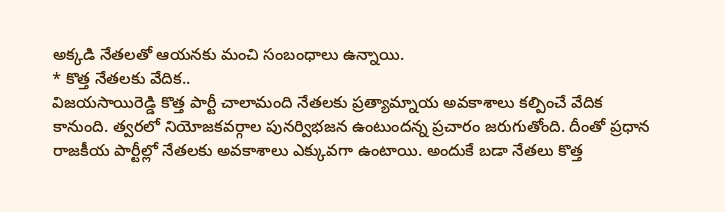అక్కడి నేతలతో ఆయనకు మంచి సంబంధాలు ఉన్నాయి.
* కొత్త నేతలకు వేదిక..
విజయసాయిరెడ్డి కొత్త పార్టీ చాలామంది నేతలకు ప్రత్యామ్నాయ అవకాశాలు కల్పించే వేదిక కానుంది. త్వరలో నియోజకవర్గాల పునర్విభజన ఉంటుందన్న ప్రచారం జరుగుతోంది. దీంతో ప్రధాన రాజకీయ పార్టీల్లో నేతలకు అవకాశాలు ఎక్కువగా ఉంటాయి. అందుకే బడా నేతలు కొత్త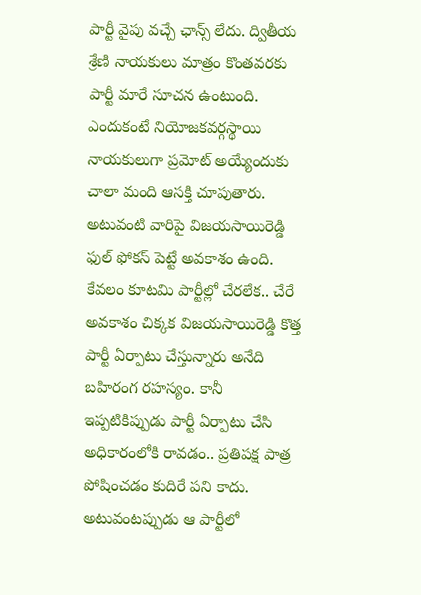పార్టీ వైపు వచ్చే ఛాన్స్ లేదు. ద్వితీయ శ్రేణి నాయకులు మాత్రం కొంతవరకు పార్టీ మారే సూచన ఉంటుంది. ఎందుకంటే నియోజకవర్గస్థాయి నాయకులుగా ప్రమోట్ అయ్యేందుకు చాలా మంది ఆసక్తి చూపుతారు. అటువంటి వారిపై విజయసాయిరెడ్డి ఫుల్ ఫోకస్ పెట్టే అవకాశం ఉంది. కేవలం కూటమి పార్టీల్లో చేరలేక.. చేరే అవకాశం చిక్కక విజయసాయిరెడ్డి కొత్త పార్టీ ఏర్పాటు చేస్తున్నారు అనేది బహిరంగ రహస్యం. కానీ ఇప్పటికిప్పుడు పార్టీ ఏర్పాటు చేసి అధికారంలోకి రావడం.. ప్రతిపక్ష పాత్ర పోషించడం కుదిరే పని కాదు. అటువంటప్పుడు ఆ పార్టీలో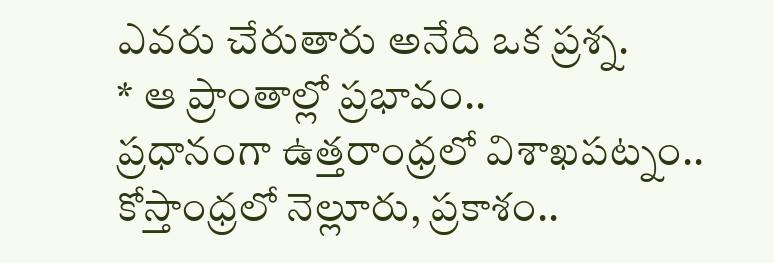ఎవరు చేరుతారు అనేది ఒక ప్రశ్న.
* ఆ ప్రాంతాల్లో ప్రభావం..
ప్రధానంగా ఉత్తరాంధ్రలో విశాఖపట్నం.. కోస్తాంధ్రలో నెల్లూరు, ప్రకాశం..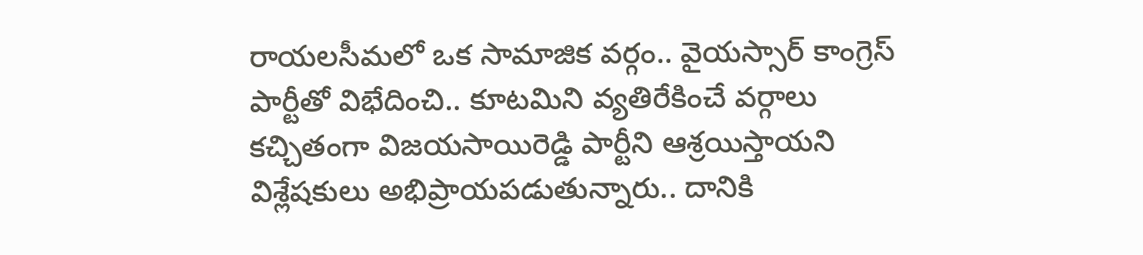రాయలసీమలో ఒక సామాజిక వర్గం.. వైయస్సార్ కాంగ్రెస్ పార్టీతో విభేదించి.. కూటమిని వ్యతిరేకించే వర్గాలు కచ్చితంగా విజయసాయిరెడ్డి పార్టీని ఆశ్రయిస్తాయని విశ్లేషకులు అభిప్రాయపడుతున్నారు.. దానికి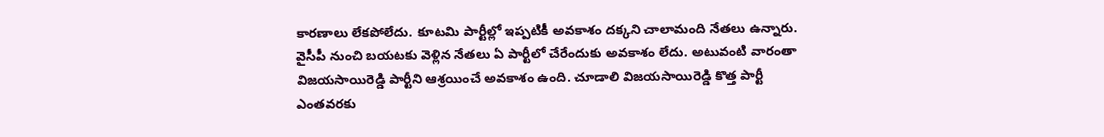కారణాలు లేకపోలేదు. కూటమి పార్టీల్లో ఇప్పటికీ అవకాశం దక్కని చాలామంది నేతలు ఉన్నారు. వైసీపీ నుంచి బయటకు వెళ్లిన నేతలు ఏ పార్టీలో చేరేందుకు అవకాశం లేదు. అటువంటి వారంతా విజయసాయిరెడ్డి పార్టీని ఆశ్రయించే అవకాశం ఉంది. చూడాలి విజయసాయిరెడ్డి కొత్త పార్టీ ఎంతవరకు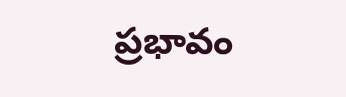ప్రభావం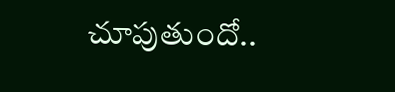చూపుతుందో..